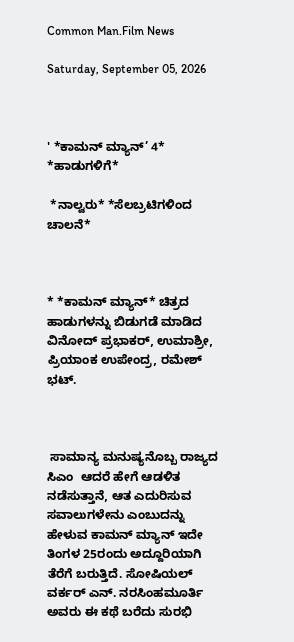Common Man.Film News

Saturday, September 05, 2026



' *ಕಾಮನ್ ಮ್ಯಾನ್’ 4* *ಹಾಡುಗಳಿಗೆ*

 *ನಾಲ್ವರು* *ಸೆಲಬ್ರಟಿಗಳಿಂದ ಚಾಲನೆ*



* *ಕಾಮನ್ ಮ್ಯಾನ್* ಚಿತ್ರದ ಹಾಡುಗಳನ್ನು ಬಿಡುಗಡೆ ಮಾಡಿದ ವಿನೋದ್ ಪ್ರಭಾಕರ್, ಉಮಾಶ್ರೀ, ಪ್ರಿಯಾಂಕ ಉಪೇಂದ್ರ, ರಮೇಶ್ ಭಟ್.



 ಸಾಮಾನ್ಯ ಮನುಷ್ಯನೊಬ್ಬ ರಾಜ್ಯದ ಸಿಎಂ  ಆದರೆ ಹೇಗೆ ಆಡಳಿತ ನಡೆಸುತ್ತಾನೆ, ಆತ ಎದುರಿಸುವ ಸವಾಲುಗಳೇನು ಎಂಬುದನ್ನು  ಹೇಳುವ ಕಾಮನ್ ಮ್ಯಾನ್ ಇದೇ ತಿಂಗಳ 25ರಂದು ಅದ್ದೂರಿಯಾಗಿ ತೆರೆಗೆ ಬರುತ್ತಿದೆ. ಸೋಷಿಯಲ್ ವರ್ಕರ್ ಎನ್. ನರಸಿಂಹಮೂರ್ತಿ ಅವರು ಈ ಕಥೆ ಬರೆದು ಸುರಭಿ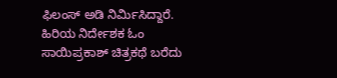ಫಿಲಂಸ್ ಅಡಿ‌ ನಿರ್ಮಿಸಿದ್ದಾರೆ‌. ಹಿರಿಯ ನಿರ್ದೇಶಕ ಓಂ ಸಾಯಿಪ್ರಕಾಶ್ ಚಿತ್ರಕಥೆ ಬರೆದು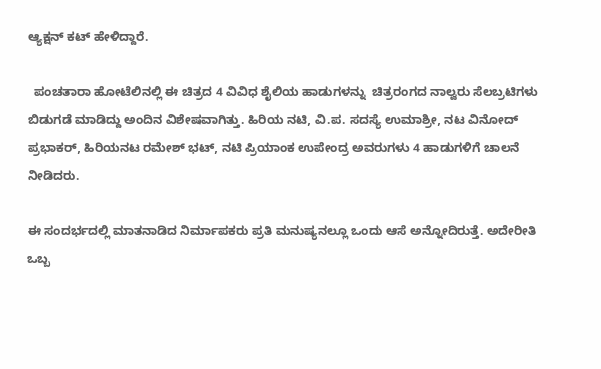ಆ್ಯಕ್ಷನ್ ಕಟ್ ಹೇಳಿದ್ದಾರೆ.

  ಪಂಚತಾರಾ ಹೋಟೆಲಿನಲ್ಲಿ ಈ ಚಿತ್ರದ 4 ವಿವಿಧ ಶೈಲಿಯ ಹಾಡುಗಳನ್ನು  ಚಿತ್ರರಂಗದ ನಾಲ್ವರು ಸೆಲಬ್ರಟಿಗಳು ಬಿಡುಗಡೆ ಮಾಡಿದ್ದು ಅಂದಿನ ವಿಶೇಷವಾಗಿತ್ತು. ಹಿರಿಯ ನಟಿ, ವಿ.ಪ. ಸದಸ್ಯೆ ಉಮಾಶ್ರೀ, ನಟ ವಿನೋದ್ ಪ್ರಭಾಕರ್, ಹಿರಿಯನಟ ರಮೇಶ್ ಭಟ್, ನಟಿ ಪ್ರಿಯಾಂಕ ಉಪೇಂದ್ರ ಅವರುಗಳು 4 ಹಾಡುಗಳಿಗೆ ಚಾಲನೆ ನೀಡಿದರು.

ಈ ಸಂದರ್ಭದಲ್ಲಿ ಮಾತನಾಡಿದ ನಿರ್ಮಾಪಕರು ಪ್ರತಿ ಮನುಷ್ಯನಲ್ಲೂ ಒಂದು ಆಸೆ ಅನ್ನೋದಿರುತ್ತೆ. ಅದೇರೀತಿ ಒಬ್ಬ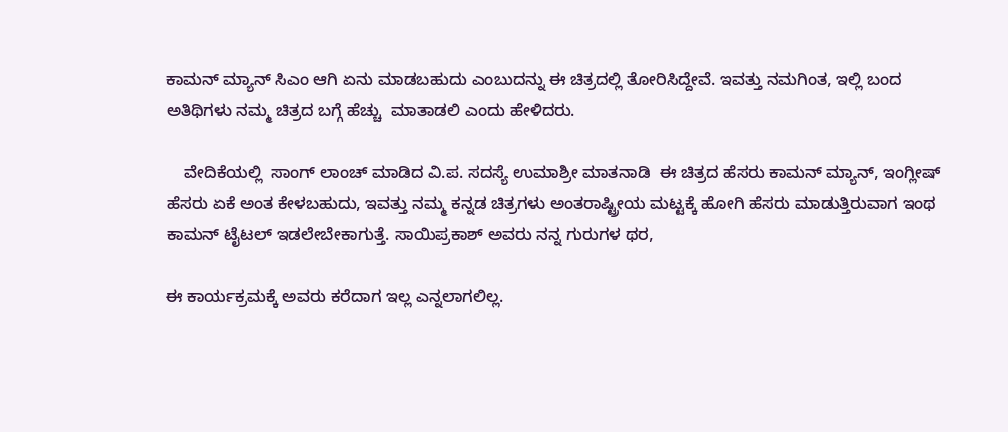ಕಾಮನ್ ಮ್ಯಾನ್ ಸಿಎಂ ಆಗಿ ಏನು ಮಾಡಬಹುದು ಎಂಬುದನ್ನು ಈ ಚಿತ್ರದಲ್ಲಿ ತೋರಿಸಿದ್ದೇವೆ. ಇವತ್ತು ನಮಗಿಂತ, ಇಲ್ಲಿ ಬಂದ ಅತಿಥಿಗಳು ನಮ್ಮ ಚಿತ್ರದ ಬಗ್ಗೆ ಹೆಚ್ಚು  ಮಾತಾಡಲಿ ಎಂದು ಹೇಳಿದರು.

    ವೇದಿಕೆಯಲ್ಲಿ  ಸಾಂಗ್ ಲಾಂಚ್ ಮಾಡಿದ ವಿ.ಪ. ಸದಸ್ಯೆ ಉಮಾಶ್ರೀ ಮಾತನಾಡಿ  ಈ ಚಿತ್ರದ ಹೆಸರು ಕಾಮನ್ ಮ್ಯಾನ್, ಇಂಗ್ಲೀಷ್ ಹೆಸರು ಏಕೆ ಅಂತ ಕೇಳಬಹುದು, ಇವತ್ತು ನಮ್ಮ ಕನ್ನಡ ಚಿತ್ರಗಳು ಅಂತರಾಷ್ಟ್ರೀಯ ಮಟ್ಟಕ್ಕೆ ಹೋಗಿ ಹೆಸರು ಮಾಡುತ್ತಿರುವಾಗ ಇಂಥ ಕಾಮನ್ ಟೈಟಲ್ ಇಡಲೇಬೇಕಾಗುತ್ತೆ. ಸಾಯಿಪ್ರಕಾಶ್ ಅವರು ನನ್ನ ಗುರುಗಳ ಥರ,

ಈ ಕಾರ್ಯಕ್ರಮಕ್ಕೆ ಅವರು ಕರೆದಾಗ ಇಲ್ಲ ಎನ್ನಲಾಗಲಿಲ್ಲ.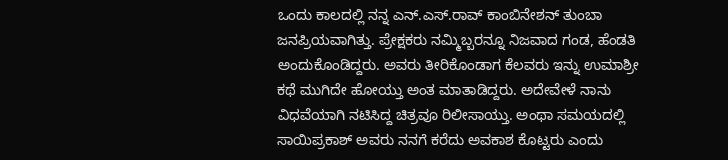ಒಂದು ಕಾಲದಲ್ಲಿ ನನ್ನ ಎನ್.ಎಸ್.ರಾವ್ ಕಾಂಬಿನೇಶನ್ ತುಂಬಾ ಜನಪ್ರಿಯವಾಗಿತ್ತು. ಪ್ರೇಕ್ಷಕರು ನಮ್ಮಿಬ್ಬರನ್ನೂ ನಿಜವಾದ ಗಂಡ, ಹೆಂಡತಿ ಅಂದುಕೊಂಡಿದ್ದರು‌. ಅವರು ತೀರಿಕೊಂಡಾಗ ಕೆಲವರು ಇನ್ನು ಉಮಾಶ್ರೀ ಕಥೆ ಮುಗಿದೇ ಹೋಯ್ತು ಅಂತ ಮಾತಾಡಿದ್ದರು. ಅದೇವೇಳೆ ನಾನು ವಿಧವೆಯಾಗಿ ನಟಿಸಿದ್ದ ಚಿತ್ರವೂ ರಿಲೀಸಾಯ್ತು. ಅಂಥಾ ಸಮಯದಲ್ಲಿ ಸಾಯಿಪ್ರಕಾಶ್ ಅವರು ನನಗೆ ಕರೆದು ಅವಕಾಶ ಕೊಟ್ಟರು ಎಂದು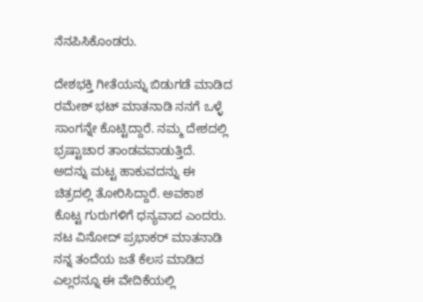ನೆನಪಿಸಿಕೊಂಡರು.

ದೇಶಭಕ್ತಿ ಗೀತೆಯನ್ನು ಬಿಡುಗಡೆ ಮಾಡಿದ ರಮೇಶ್ ಭಟ್ ಮಾತನಾಡಿ ನನಗೆ ಒಳ್ಳೆ ಸಾಂಗನ್ನೇ ಕೊಟ್ಟಿದ್ದಾರೆ. ನಮ್ಮ ದೇಶದಲ್ಲಿ  ಭ್ರಷ್ಟಾಚಾರ ತಾಂಡವವಾಡುತ್ತಿದೆ‌. ಅದನ್ನು ಮಟ್ಟ ಹಾಕುವದನ್ನು ಈ ಚಿತ್ರದಲ್ಲಿ ತೋರಿಸಿದ್ದಾರೆ. ಅವಕಾಶ ಕೊಟ್ಟ ಗುರುಗಳಿಗೆ ಧನ್ಯವಾದ ಎಂದರು. ನಟ ವಿನೋದ್ ಪ್ರಭಾಕರ್ ಮಾತನಾಡಿ ನನ್ನ ತಂದೆಯ ಜತೆ ಕೆಲಸ ಮಾಡಿದ ಎಲ್ಲರನ್ನೂ ಈ ವೇದಿಕೆಯಲ್ಲಿ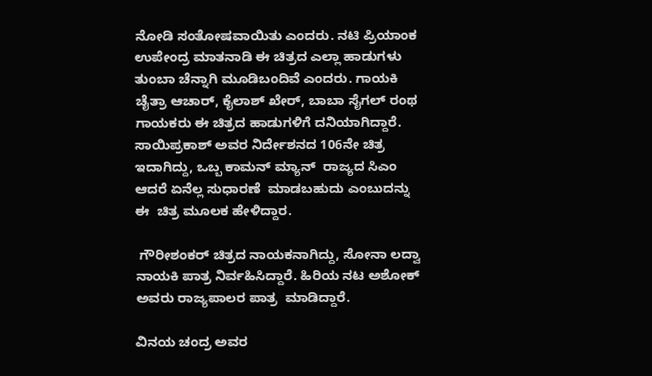ನೋಡಿ ಸಂತೋಷವಾಯಿತು ಎಂದರು. ನಟಿ ಪ್ರಿಯಾಂಕ ಉಪೇಂದ್ರ ಮಾತನಾಡಿ ಈ ಚಿತ್ರದ ಎಲ್ಲಾ ಹಾಡುಗಳು ತುಂಬಾ ಚೆನ್ನಾಗಿ ಮೂಡಿಬಂದಿವೆ ಎಂದರು. ಗಾಯಕಿ ಚೈತ್ರಾ ಆಚಾರ್, ಕೈಲಾಶ್ ಖೇರ್, ಬಾಬಾ ಸೈಗಲ್ ರಂಥ ಗಾಯಕರು ಈ ಚಿತ್ರದ ಹಾಡುಗಳಿಗೆ ದನಿಯಾಗಿದ್ದಾರೆ. ಸಾಯಿಪ್ರಕಾಶ್ ಅವರ ನಿರ್ದೇಶನದ 106ನೇ ಚಿತ್ರ ಇದಾಗಿದ್ದು, ಒಬ್ಬ ಕಾಮನ್ ಮ್ಯಾನ್  ರಾಜ್ಯದ ಸಿಎಂ ಆದರೆ ಏನೆಲ್ಲ ಸುಧಾರಣೆ  ಮಾಡಬಹುದು ಎಂಬುದನ್ನು ಈ  ಚಿತ್ರ ಮೂಲಕ ಹೇಳಿದ್ದಾರ.

 ಗೌರೀಶಂಕರ್ ಚಿತ್ರದ ನಾಯಕನಾಗಿದ್ದು, ಸೋನಾ ಲದ್ವಾ ನಾಯಕಿ ಪಾತ್ರ ನಿರ್ವಹಿಸಿದ್ದಾರೆ. ಹಿರಿಯ ನಟ ಅಶೋಕ್ ಅವರು ರಾಜ್ಯಪಾಲರ ಪಾತ್ರ  ಮಾಡಿದ್ದಾರೆ.

ವಿನಯ ಚಂದ್ರ ಅವರ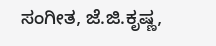ಸಂಗೀತ, ಜೆ‌.ಜಿ.ಕೃಷ್ಣ,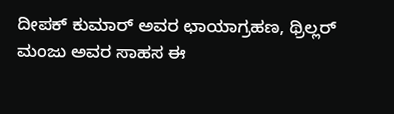ದೀಪಕ್ ಕುಮಾರ್ ಅವರ ಛಾಯಾಗ್ರಹಣ, ಥ್ರಿಲ್ಲರ್ ಮಂಜು ಅವರ ಸಾಹಸ ಈ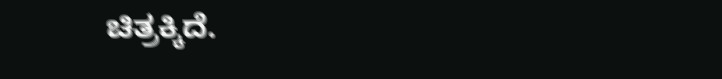ಚಿತ್ರಕ್ಕಿದೆ.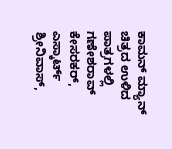ಕಾಮನ್ ಮ್ಯಾನ್ ಚಿತ್ರದ ಉಳಿದ ಪಾತ್ರಗಳಲ್ಲಿ  ಗಣೇಶರಾವ್ ಕೇಸರಕರ್, ಎಸ್ಕಾರ್ಟ್ ಶ್ರೀನಿವಾಸ್,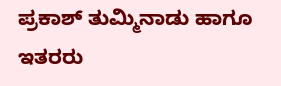ಪ್ರಕಾಶ್ ತುಮ್ಮಿನಾಡು ಹಾಗೂ ಇತರರು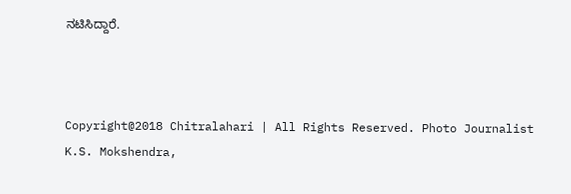ನಟಿಸಿದ್ದಾರೆ.



Copyright@2018 Chitralahari | All Rights Reserved. Photo Journalist K.S. Mokshendra,